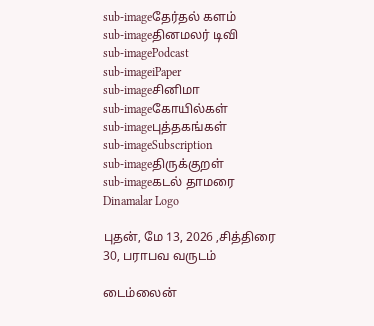sub-imageதேர்தல் களம்
sub-imageதினமலர் டிவி
sub-imagePodcast
sub-imageiPaper
sub-imageசினிமா
sub-imageகோயில்கள்
sub-imageபுத்தகங்கள்
sub-imageSubscription
sub-imageதிருக்குறள்
sub-imageகடல் தாமரை
Dinamalar Logo

புதன், மே 13, 2026 ,சித்திரை 30, பராபவ வருடம்

டைம்லைன்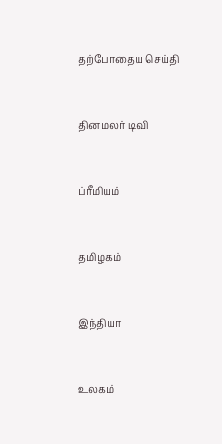தற்போதைய செய்தி


தினமலர் டிவி


ப்ரீமியம்


தமிழகம்


இந்தியா


உலகம்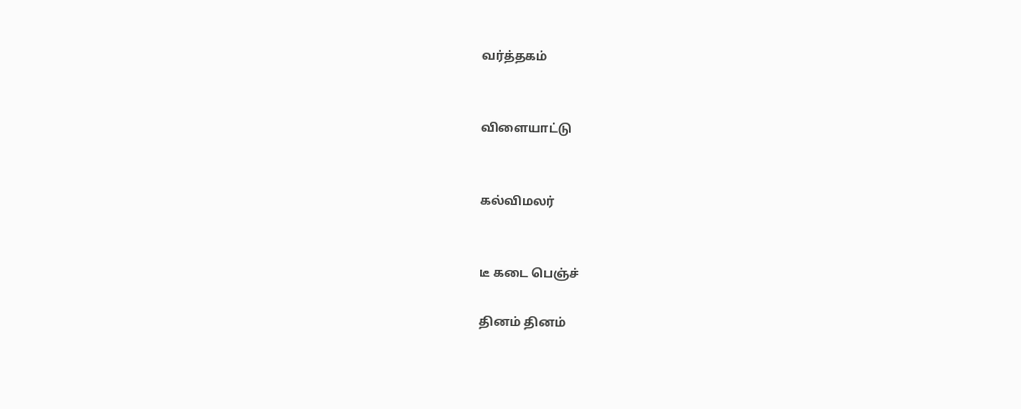வர்த்தகம்


விளையாட்டு


கல்விமலர்


டீ கடை பெஞ்ச்

தினம் தினம்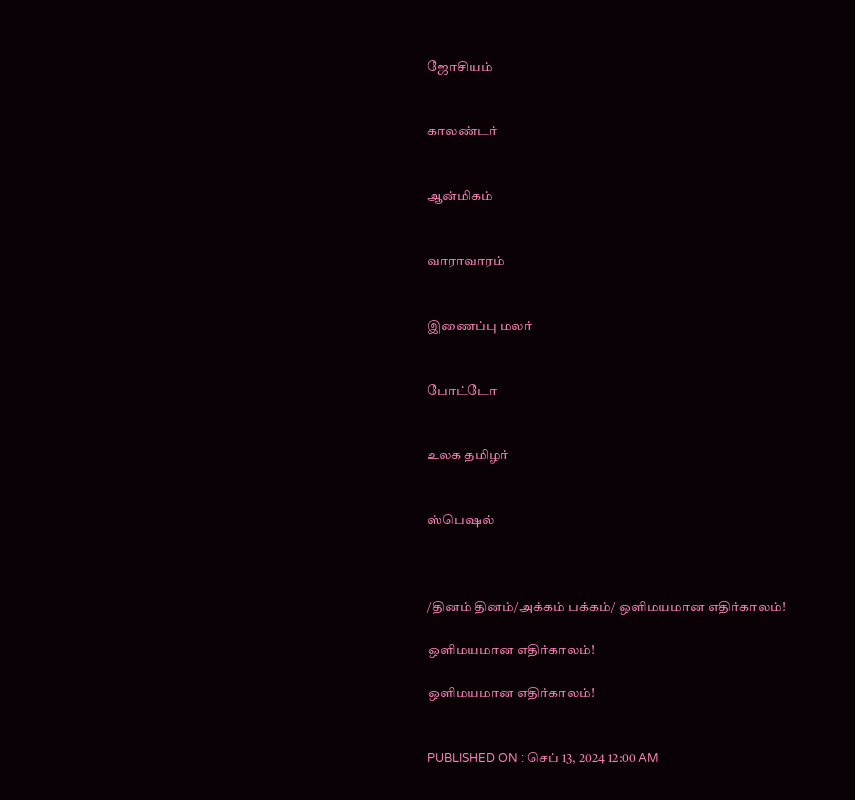ஜோசியம்


காலண்டர்


ஆன்மிகம்


வாராவாரம்


இணைப்பு மலர்


போட்டோ


உலக தமிழர்


ஸ்பெஷல்



/தினம் தினம்/அக்கம் பக்கம்/ ஒளிமயமான எதிர்காலம்!

ஒளிமயமான எதிர்காலம்!

ஒளிமயமான எதிர்காலம்!


PUBLISHED ON : செப் 13, 2024 12:00 AM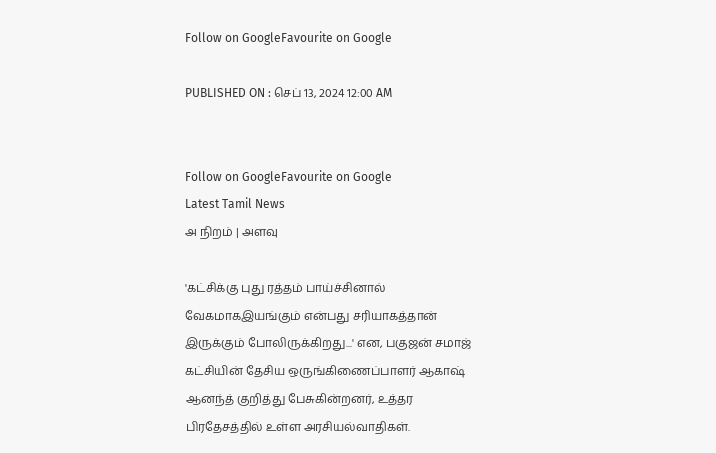Follow on GoogleFavourite on Google

PUBLISHED ON : செப் 13, 2024 12:00 AM


Follow on GoogleFavourite on Google
Latest Tamil News
அ நிறம் | அளவு

'கட்சிக்கு புது ரத்தம் பாய்ச்சினால் வேகமாகஇயங்கும் என்பது சரியாகத்தான் இருக்கும் போலிருக்கிறது...' என, பகுஜன் சமாஜ் கட்சியின் தேசிய ஒருங்கிணைப்பாளர் ஆகாஷ் ஆனந்த் குறித்து பேசுகின்றனர், உத்தர பிரதேசத்தில் உள்ள அரசியல்வாதிகள்.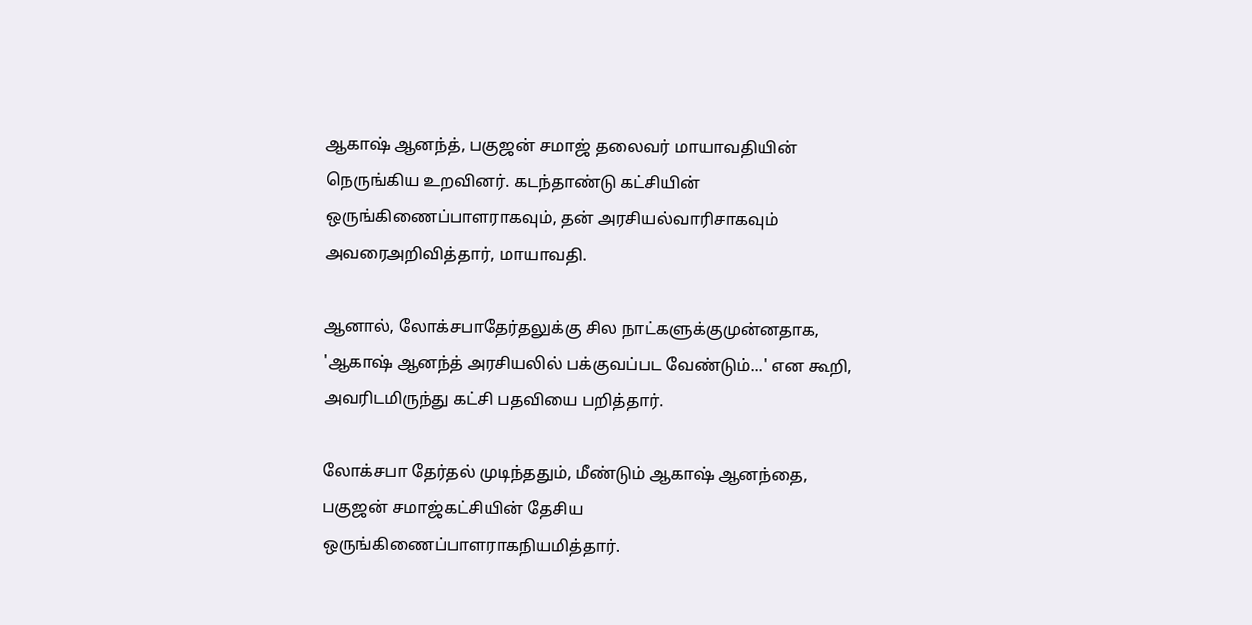ஆகாஷ் ஆனந்த், பகுஜன் சமாஜ் தலைவர் மாயாவதியின் நெருங்கிய உறவினர். கடந்தாண்டு கட்சியின் ஒருங்கிணைப்பாளராகவும், தன் அரசியல்வாரிசாகவும் அவரைஅறிவித்தார், மாயாவதி.

ஆனால், லோக்சபாதேர்தலுக்கு சில நாட்களுக்குமுன்னதாக, 'ஆகாஷ் ஆனந்த் அரசியலில் பக்குவப்பட வேண்டும்...' என கூறி, அவரிடமிருந்து கட்சி பதவியை பறித்தார்.

லோக்சபா தேர்தல் முடிந்ததும், மீண்டும் ஆகாஷ் ஆனந்தை, பகுஜன் சமாஜ்கட்சியின் தேசிய ஒருங்கிணைப்பாளராகநியமித்தார்.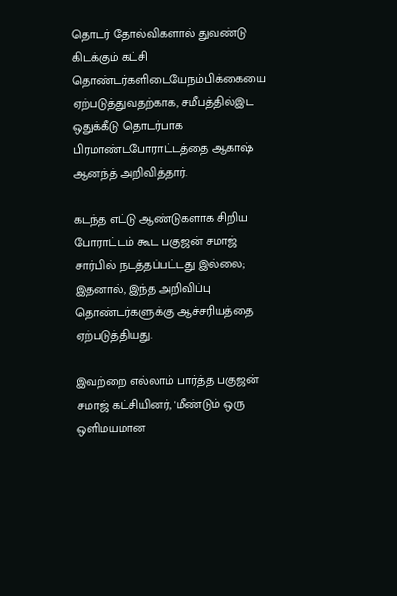தொடர் தோல்விகளால் துவண்டு கிடக்கும் கட்சி தொண்டர்களிடையேநம்பிக்கையை ஏற்படுத்துவதற்காக, சமீபத்தில்இட ஒதுக்கீடு தொடர்பாக பிரமாண்டபோராட்டத்தை ஆகாஷ் ஆனந்த் அறிவித்தார்.

கடந்த எட்டு ஆண்டுகளாக சிறிய போராட்டம் கூட பகுஜன் சமாஜ் சார்பில் நடத்தப்பட்டது இல்லை; இதனால், இந்த அறிவிப்பு தொண்டர்களுக்கு ஆச்சரியத்தை ஏற்படுத்தியது.

இவற்றை எல்லாம் பார்த்த பகுஜன் சமாஜ் கட்சியினர், 'மீண்டும் ஒரு ஒளிமயமான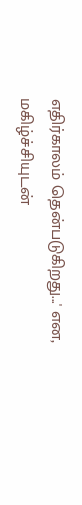எதிர்காலம் தென்படுகிறது...' என, மகிழ்ச்சியுடன்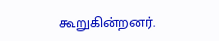கூறுகின்றனர்.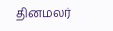தினமலர்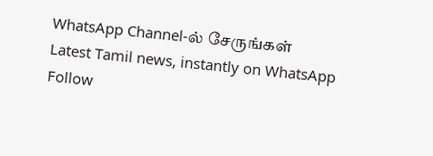WhatsApp Channel-ல் சேருங்கள்
Latest Tamil news, instantly on WhatsApp
Follow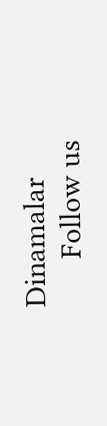Dinamalar
      Follow us